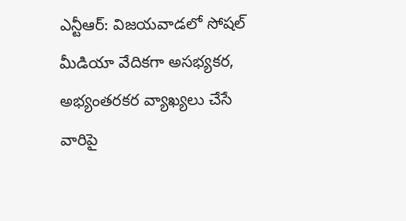ఎన్టీఆర్: విజయవాడలో సోషల్ మీడియా వేదికగా అసభ్యకర, అభ్యంతరకర వ్యాఖ్యలు చేసే వారిపై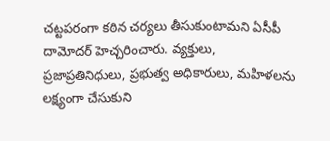చట్టపరంగా కఠిన చర్యలు తీసుకుంటామని ఏసీపీ దామోదర్ హెచ్చరించారు. వ్యక్తులు, ప్రజాప్రతినిధులు, ప్రభుత్వ అధికారులు, మహిళలను లక్ష్యంగా చేసుకుని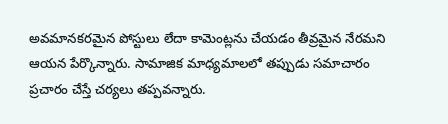అవమానకరమైన పోస్టులు లేదా కామెంట్లను చేయడం తీవ్రమైన నేరమని ఆయన పేర్కొన్నారు. సామాజిక మాధ్యమాలలో తప్పుడు సమాచారం ప్రచారం చేస్తే చర్యలు తప్పవన్నారు.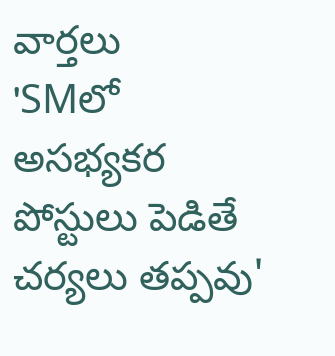వార్తలు
'SMలో అసభ్యకర పోస్టులు పెడితే చర్యలు తప్పవు'